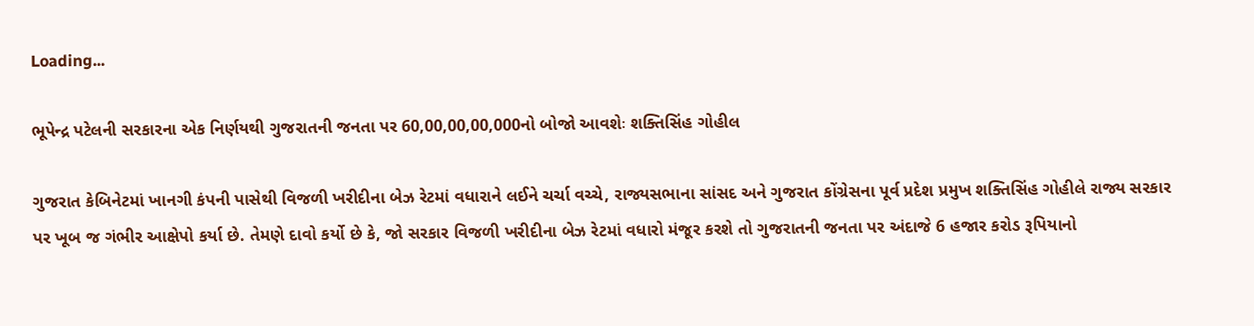Loading...

ભૂપેન્દ્ર પટેલની સરકારના એક નિર્ણયથી ગુજરાતની જનતા પર 60,00,00,00,000નો બોજો આવશેઃ શક્તિસિંહ ગોહીલ

ગુજરાત કેબિનેટમાં ખાનગી કંપની પાસેથી વિજળી ખરીદીના બેઝ રેટમાં વધારાને લઈને ચર્ચા વચ્ચે, રાજ્યસભાના સાંસદ અને ગુજરાત કોંગ્રેસના પૂર્વ પ્રદેશ પ્રમુખ શક્તિસિંહ ગોહીલે રાજ્ય સરકાર પર ખૂબ જ ગંભીર આક્ષેપો કર્યા છે. તેમણે દાવો કર્યો છે કે, જો સરકાર વિજળી ખરીદીના બેઝ રેટમાં વધારો મંજૂર કરશે તો ગુજરાતની જનતા પર અંદાજે 6 હજાર કરોડ રૂપિયાનો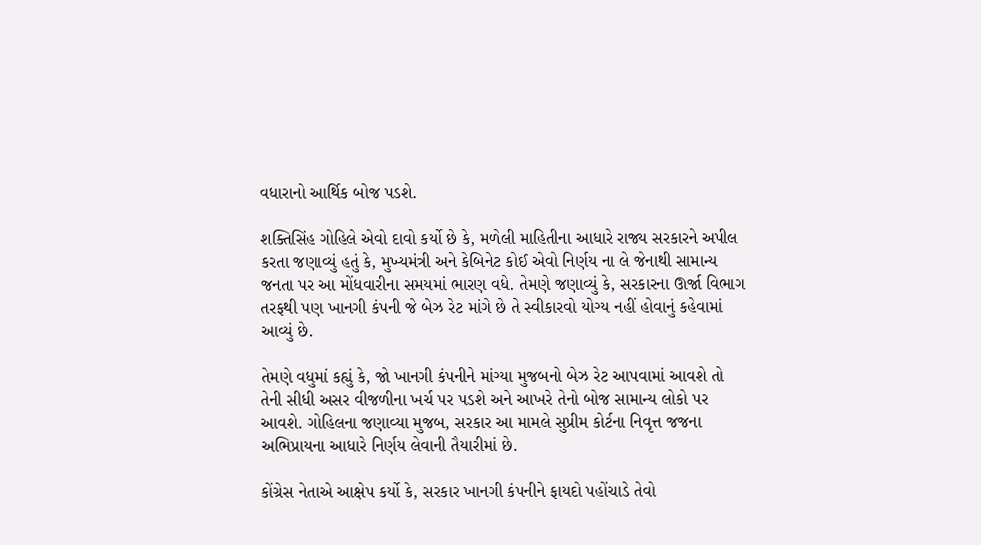વધારાનો આર્થિક બોજ પડશે.

શક્તિસિંહ ગોહિલે એવો દાવો કર્યો છે કે, મળેલી માહિતીના આધારે રાજ્ય સરકારને અપીલ કરતા જણાવ્યું હતું કે, મુખ્યમંત્રી અને કેબિનેટ કોઈ એવો નિર્ણય ના લે જેનાથી સામાન્ય જનતા પર આ મોંધવારીના સમયમાં ભારણ વધે. તેમણે જણાવ્યું કે, સરકારના ઊર્જા વિભાગ તરફથી પણ ખાનગી કંપની જે બેઝ રેટ માંગે છે તે સ્વીકારવો યોગ્ય નહીં હોવાનું કહેવામાં આવ્યું છે.

તેમણે વધુમાં કહ્યું કે, જો ખાનગી કંપનીને માંગ્યા મુજબનો બેઝ રેટ આપવામાં આવશે તો તેની સીધી અસર વીજળીના ખર્ચ પર પડશે અને આખરે તેનો બોજ સામાન્ય લોકો પર આવશે. ગોહિલના જણાવ્યા મુજબ, સરકાર આ મામલે સુપ્રીમ કોર્ટના નિવૃત્ત જજના અભિપ્રાયના આધારે નિર્ણય લેવાની તૈયારીમાં છે.

કોંગ્રેસ નેતાએ આક્ષેપ કર્યો કે, સરકાર ખાનગી કંપનીને ફાયદો પહોંચાડે તેવો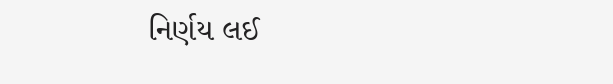નિર્ણય લઈ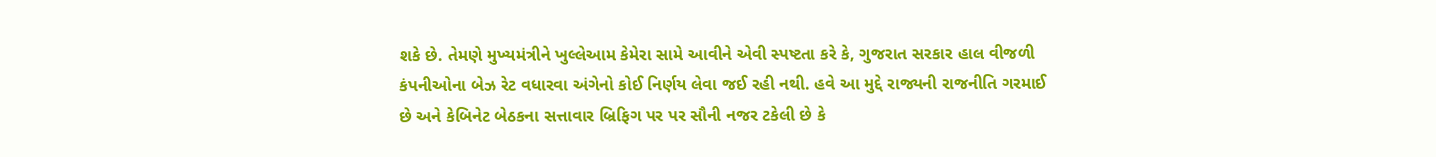શકે છે. તેમણે મુખ્યમંત્રીને ખુલ્લેઆમ કેમેરા સામે આવીને એવી સ્પષ્ટતા કરે કે, ગુજરાત સરકાર હાલ વીજળી કંપનીઓના બેઝ રેટ વધારવા અંગેનો કોઈ નિર્ણય લેવા જઈ રહી નથી. હવે આ મુદ્દે રાજ્યની રાજનીતિ ગરમાઈ છે અને કેબિનેટ બેઠકના સત્તાવાર બ્રિફિગ પર પર સૌની નજર ટકેલી છે કે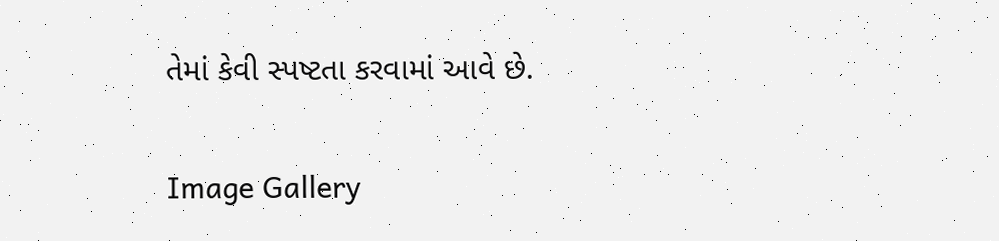તેમાં કેવી સ્પષ્ટતા કરવામાં આવે છે.

Image Gallery